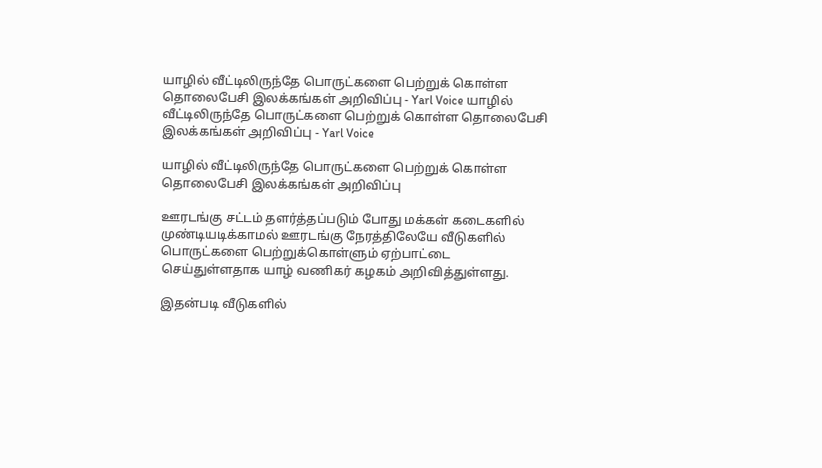யாழில் வீட்டிலிருந்தே பொருட்களை பெற்றுக் கொள்ள தொலைபேசி இலக்கங்கள் அறிவிப்பு - Yarl Voice யாழில் வீட்டிலிருந்தே பொருட்களை பெற்றுக் கொள்ள தொலைபேசி இலக்கங்கள் அறிவிப்பு - Yarl Voice

யாழில் வீட்டிலிருந்தே பொருட்களை பெற்றுக் கொள்ள தொலைபேசி இலக்கங்கள் அறிவிப்பு

ஊரடங்கு சட்டம் தளர்த்தப்படும் போது மக்கள் கடைகளில் முண்டியடிக்காமல் ஊரடங்கு நேரத்திலேயே வீடுகளில் பொருட்களை பெற்றுக்கொள்ளும் ஏற்பாட்டை செய்துள்ளதாக யாழ் வணிகர் கழகம் அறிவித்துள்ளது.

இதன்படி வீடுகளில்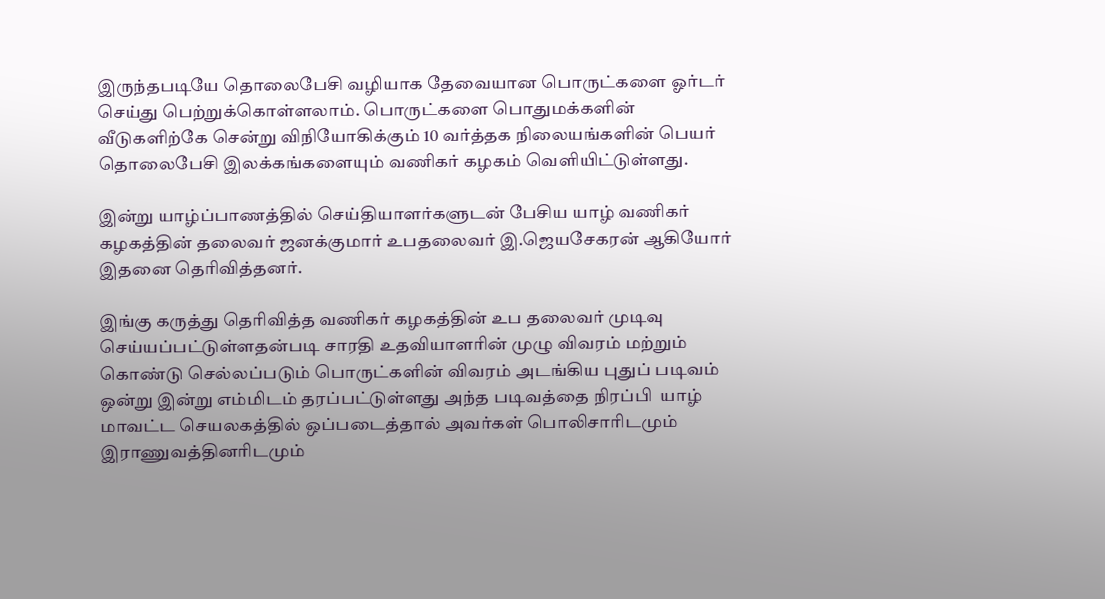இருந்தபடியே தொலைபேசி வழியாக தேவையான பொருட்களை ஓர்டர் செய்து பெற்றுக்கொள்ளலாம். பொருட்களை பொதுமக்களின் வீடுகளிற்கே சென்று விநியோகிக்கும் 10 வர்த்தக நிலையங்களின் பெயர் தொலைபேசி இலக்கங்களையும் வணிகர் கழகம் வெளியிட்டுள்ளது.

இன்று யாழ்ப்பாணத்தில் செய்தியாளர்களுடன் பேசிய யாழ் வணிகர் கழகத்தின் தலைவர் ஜனக்குமார் உபதலைவர் இ.ஜெயசேகரன் ஆகியோர் இதனை தெரிவித்தனர்.

இங்கு கருத்து தெரிவித்த வணிகர் கழகத்தின் உப தலைவர் முடிவு செய்யப்பட்டுள்ளதன்படி சாரதி உதவியாளரின் முழு விவரம் மற்றும் கொண்டு செல்லப்படும் பொருட்களின் விவரம் அடங்கிய புதுப் படிவம் ஒன்று இன்று எம்மிடம் தரப்பட்டுள்ளது அந்த படிவத்தை நிரப்பி  யாழ் மாவட்ட செயலகத்தில் ஒப்படைத்தால் அவர்கள் பொலிசாரிடமும் இராணுவத்தினரிடமும்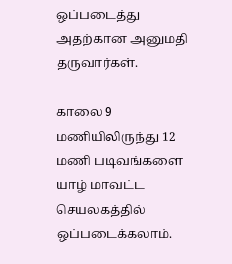ஒப்படைத்து அதற்கான அனுமதி தருவார்கள்.

காலை 9 மணியிலிருந்து 12 மணி படிவங்களை யாழ் மாவட்ட செயலகத்தில் ஒப்படைக்கலாம்.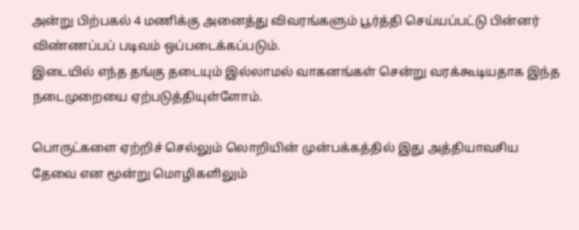அன்று பிற்பகல் 4 மணிக்கு அனைத்து விவரங்களும் பூர்த்தி செய்யப்பட்டு பின்னர் விண்ணப்பப் படிவம் ஒப்படைக்கப்படும்.
இடையில் எந்த தங்கு தடையும் இல்லாமல் வாகனங்கள் சென்று வரக்கூடியதாக இந்த நடைமுறையை ஏற்படுத்தியுள்ளோம்.

பொருட்களை ஏற்றிச் செல்லும் லொறியின் முன்பக்கத்தில் இது அத்தியாவசிய தேவை என மூன்று மொழிகளிலும்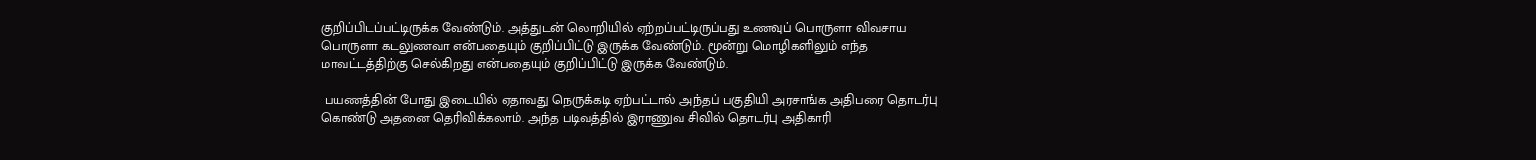குறிப்பிடப்பட்டிருக்க வேண்டும். அத்துடன் லொறியில் ஏற்றப்பட்டிருப்பது உணவுப் பொருளா விவசாய பொருளா கடலுணவா என்பதையும் குறிப்பிட்டு இருக்க வேண்டும். மூன்று மொழிகளிலும் எந்த மாவட்டத்திற்கு செல்கிறது என்பதையும் குறிப்பிட்டு இருக்க வேண்டும்.

 பயணத்தின் போது இடையில் ஏதாவது நெருக்கடி ஏற்பட்டால் அந்தப் பகுதியி அரசாங்க அதிபரை தொடர்பு கொண்டு அதனை தெரிவிக்கலாம். அந்த படிவத்தில் இராணுவ சிவில் தொடர்பு அதிகாரி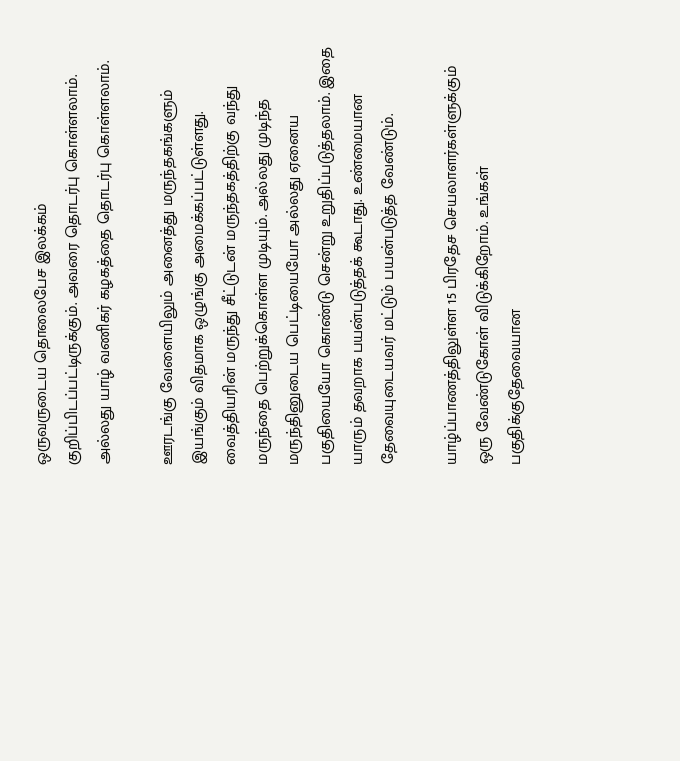ஒருவருடைய தொலைபேச இலக்கம் குறிப்பிடப்பட்டிருக்கும். அவரை தொடர்பு கொள்ளலாம். அல்லது யாழ் வணிகர் கழகத்தை தொடர்பு கொள்ளலாம்.

ஊரடங்கு வேளையிலும் அனைத்து மருந்தகங்களும் இயங்கும் விதமாக ஒழுங்கு அமைக்கப்பட்டுள்ளது. வைத்தியரின் மருந்து சீட்டுடன் மருந்தகத்திற்கு வந்து மருந்தை பெற்றுக்கொள்ள முடியும். அல்லது முடிந்த மருந்தினுடைய பெட்டியையோ அல்லது ஏனைய பகுதியையோ கொண்டு சென்று உறுதிப்படுத்தலாம். இதை யாரும் தவறாக பயன்படுத்தக் கூடாது. உண்மையான தேவையுடையவர் மட்டும் பயன்படுத்த வேண்டும்.

யாழ்ப்பாணத்திலுள்ள 15 பிரதேச செயலாளர்கள்ளுக்கும் ஒரு வேண்டுகோள் விடுக்கிறோம். உங்கள் பகுதிக்குதேவையான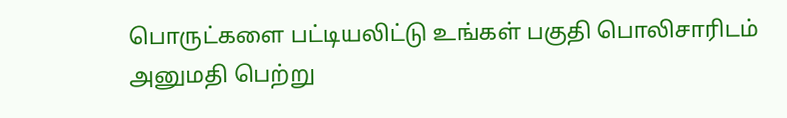பொருட்களை பட்டியலிட்டு உங்கள் பகுதி பொலிசாரிடம் அனுமதி பெற்று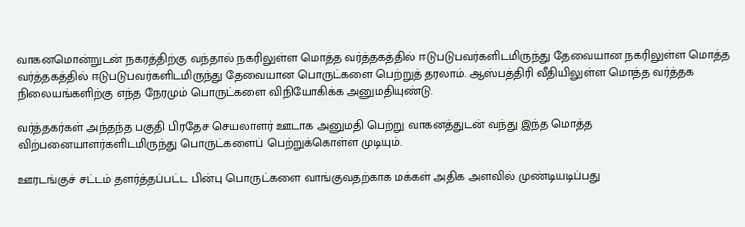வாகனமொன்றுடன் நகரத்திற்கு வந்தால் நகரிலுள்ள மொத்த வர்த்தகத்தில் ஈடுபடுபவர்களிடமிருந்து தேவையான நகரிலுள்ள மொத்த வர்த்தகத்தில் ஈடுபடுபவர்களிடமிருந்து தேவையான பொருட்களை பெற்றுத் தரலாம். ஆஸ்பத்திரி வீதியிலுள்ள மொத்த வர்த்தக நிலையங்களிற்கு எந்த நேரமும் பொருட்களை விநியோகிக்க அனுமதியுண்டு.

வர்த்தகர்கள் அந்தந்த பகுதி பிரதேச செயலாளர் ஊடாக அனுமதி பெற்று வாகனத்துடன் வந்து இந்த மொத்த விற்பனையாளர்களிடமிருந்து பொருட்களைப் பெற்றுக்கொள்ள முடியும்.

ஊரடங்குச் சட்டம் தளர்த்தப்பட்ட பின்பு பொருட்களை வாங்குவதற்காக மக்கள் அதிக அளவில் முண்டியடிப்பது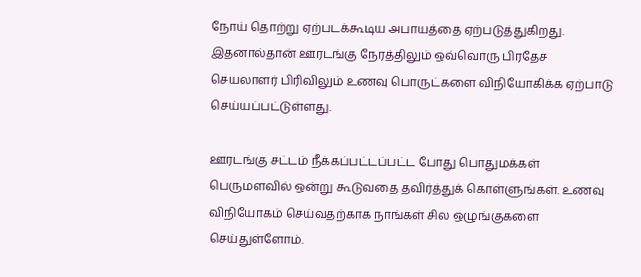நோய் தொற்று ஏற்படக்கூடிய அபாயத்தை ஏற்படுத்துகிறது. இதனால்தான் ஊரடங்கு நேரத்திலும் ஒவ்வொரு பிரதேச செயலாளர் பிரிவிலும் உணவு பொருட்களை விநியோகிக்க ஏற்பாடு செய்யப்பட்டுள்ளது.

ஊரடங்கு சட்டம் நீக்கப்பட்டப்பட்ட போது பொதுமக்கள் பெருமளவில் ஒன்று கூடுவதை தவிர்த்துக் கொள்ளுங்கள். உணவு விநியோகம் செய்வதற்காக நாங்கள் சில ஒழுங்குகளை செய்துள்ளோம்.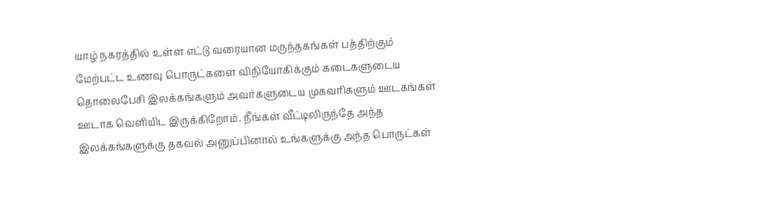யாழ் நகரத்தில் உள்ள எட்டு வரையான மருந்தகங்கள் பத்திற்கும் மேற்பட்ட உணவு பொருட்களை விநியோகிக்கும் கடைகளுடைய தொலைபேசி இலக்கங்களும் அவர்களுடைய முகவரிகளும் ஊடகங்கள் ஊடாக வெளியிட இருக்கிறோம். நீங்கள் வீட்டிலிருந்தே அந்த இலக்கங்களுக்கு தகவல் அனுப்பினால் உங்களுக்கு அந்த பொருட்கள்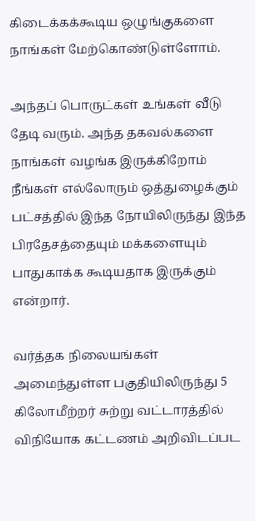கிடைக்கக்கூடிய ஒழுங்குகளை நாங்கள் மேற்கொண்டுள்ளோம்.

அந்தப் பொருட்கள் உங்கள் வீடு தேடி வரும். அந்த தகவல்களை நாங்கள் வழங்க இருக்கிறோம் நீங்கள் எல்லோரும் ஒத்துழைக்கும் பட்சத்தில் இந்த நோயிலிருந்து இந்த பிரதேசத்தையும் மக்களையும் பாதுகாக்க கூடியதாக இருக்கும் என்றார்.

வர்த்தக நிலையங்கள் அமைந்துள்ள பகுதியிலிருந்து 5 கிலோமீற்றர் சுற்று வட்டாரத்தில் விநியோக கட்டணம் அறிவிடப்பட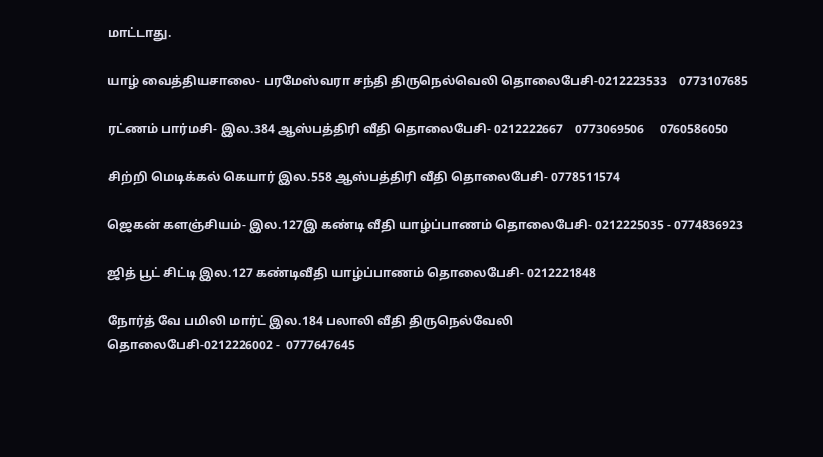மாட்டாது.

யாழ் வைத்தியசாலை- பரமேஸ்வரா சந்தி திருநெல்வெலி தொலைபேசி-0212223533    0773107685

ரட்ணம் பார்மசி- இல.384 ஆஸ்பத்திரி வீதி தொலைபேசி- 0212222667    0773069506     0760586050

சிற்றி மெடிக்கல் கெயார் இல.558 ஆஸ்பத்திரி வீதி தொலைபேசி- 0778511574

ஜெகன் களஞ்சியம்- இல.127இ கண்டி வீதி யாழ்ப்பாணம் தொலைபேசி- 0212225035 - 0774836923

ஜித் பூட் சிட்டி இல.127 கண்டிவீதி யாழ்ப்பாணம் தொலைபேசி- 0212221848

நோர்த் வே பமிலி மார்ட் இல.184 பலாலி வீதி திருநெல்வேலி
தொலைபேசி-0212226002 -  0777647645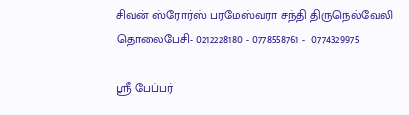சிவன் ஸ்ரோர்ஸ் பரமேஸ்வரா சந்தி திருநெல்வேலி தொலைபேசி- 0212228180 - 0778558761 -  0774329975

ஸ்ரீ பேப்பர்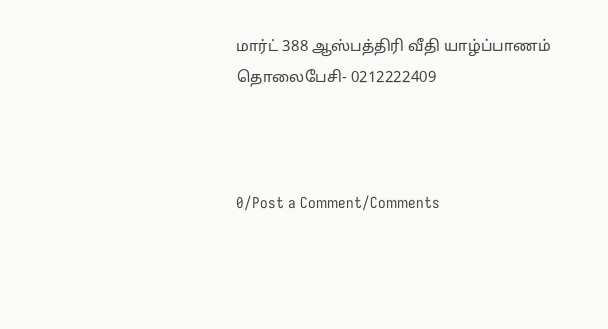மார்ட் 388 ஆஸ்பத்திரி வீதி யாழ்ப்பாணம் தொலைபேசி- 0212222409



0/Post a Comment/Comments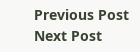Previous Post Next Post